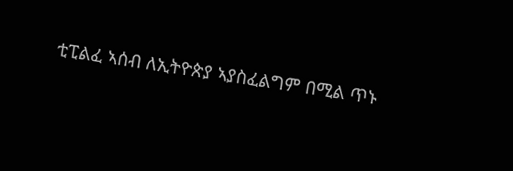ቲፒልፈ ኣሰብ ለኢትዮጵያ ኣያስፈልግም በሚል ጥኑ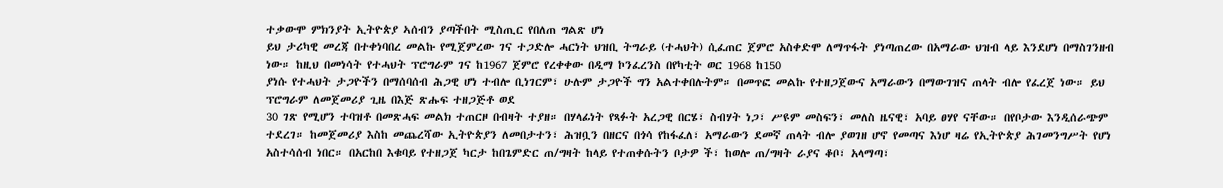ተቃውሞ ምክንያት ኢትዮጵያ ኣሰብን ያጣችበት ሚስጢር የበለጠ ግልጽ ሆነ
ይህ ታሪካዊ መረጃ በተቀነባበረ መልኩ የሚጀምረው ገና ተጋድሎ ሓርነት ህዝቢ ትግራይ (ተሓህት) ሲፈጠር ጀምሮ አስቀድሞ ለማጥፋት ያነጣጠረው በአማራው ህዝብ ላይ እንደሆነ በማስገንዘብ ነው። ከዚህ በመነሳት የተሓህት ፕሮግራም ገና ከ1967 ጀምሮ የረቀቀው በዲማ ኮንፈረንስ በየካቲት ወር 1968 ከ150
ያነሱ የተሓህት ታጋዮችን በማሰባሰብ ሕጋዊ ሆነ ተብሎ ቢነገርም፣ ሁሉም ታጋዮች ግን አልተቀበሉትም። በመጥፎ መልኩ የተዘጋጀውና አማራውን በማውገዝና ጠላት ብሎ የፈረጀ ነው። ይህ ፕሮግራም ለመጀመሪያ ጊዜ በእጅ ጽሑፍ ተዘጋጅቶ ወደ
30 ገጽ የሚሆን ተባዝቶ በመጽሓፍ መልክ ተጠርዞ በብዛት ተያዘ። በሃላፊነት የጻፉት አረጋዊ በርሄ፣ ስብሃት ነጋ፣ ሥዩም መስፍን፣ መለስ ዜናዊ፣ አባይ ፀሃየ ናቸው። በየቦታው እንዲሰራጭም ተደረገ። ከመጀመሪያ እስከ መጨረሻው ኢትዮጵያን ለመበታተን፣ ሕዝቧን በዘርና በጎሳ የከፋፈለ፣ አማራውን ደመኛ ጠላት ብሎ ያወገዘ ሆኖ የመጣና እነሆ ዛሬ የኢትዮጵያ ሕገመንግሥት የሆነ አስተሳሰብ ነበር። በአርከበ እቁባይ የተዘጋጀ ካርታ ከበጌምድር ጠ/ግዛት ከላይ የተጠቀሱትን ቦታዎ ች፣ ከወሎ ጠ/ግዛት ራያና ቆቦ፣ አላማጣ፣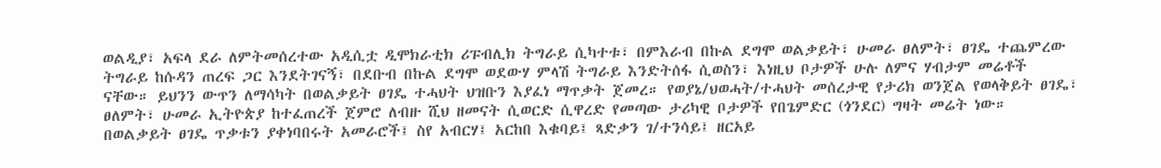ወልዲያ፣ አፍላ ደራ ለምትመሰረተው አዲሲቷ ዲሞክራቲክ ሪፑብሊክ ትግራይ ሲካተቱ፣ በምእራብ በኩል ደግሞ ወልቃይት፣ ሁመራ ፀለምት፣ ፀገዴ ተጨምረው ትግራይ ከሱዳን ጠረፍ ጋር እንደትገናኝ፣ በደቡብ በኩል ደግሞ ወደውሃ ምላሽ ትግራይ እንድትሰፋ ሲወስን፣ እነዚህ ቦታዎች ሁሉ ለምና ሃብታም መሬቶች ናቸው። ይህንን ውጥን ለማሳካት በወልቃይት ፀገዴ ተሓህት ህዝቡን እያፈነ ማጥቃት ጀመረ። የወያኔ/ህወሓት/ተሓህት መሰረታዊ የታሪክ ወንጀል የወላቅይት ፀገዴ፣ ፀለምት፣ ሁመራ ኢትዮጵያ ከተፈጠረች ጀምሮ ለብዙ ሺህ ዘመናት ሲወርድ ሲዋረድ የመጣው ታሪካዊ ቦታዎች የበጌምድር (ጎንደር) ግዛት መሬት ነው። በወልቃይት ፀገዴ ጥቃቱን ያቀነባበሩት አመራሮች፤ ስየ አብርሃ፤ አርከበ እቁባይ፤ ጻድቃን ገ/ተንሳይ፤ ዘርአይ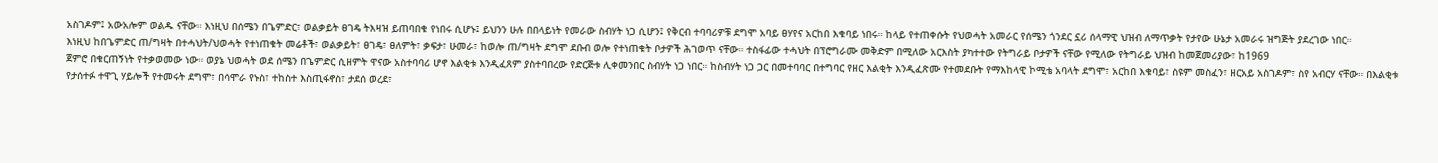አስገዶም፤ አውአሎም ወልዱ ናቸው። እነዚህ በሰሜን በጌምድር፣ ወልቃይት ፀገዴ ትእዛዝ ይጠባበቁ የነበሩ ሲሆኑ፤ ይህንን ሁሉ በበላይነት የመራው ስብሃት ነጋ ሲሆን፤ የቅርብ ተባባሪዎቹ ደግሞ አባይ ፀሃየና አርከበ እቁባይ ነበሩ። ከላይ የተጠቀሱት የህወሓት አመራር የሰሜን ጎንደር ኗሪ ሰላማዊ ህዝብ ለማጥቃት የታየው ሁኔታ አመራሩ ዝግጅት ያደረገው ነበር።
እነዚህ ከበጌምድር ጠ/ግዛት በተሓህት/ህወሓት የተነጠቁት መሬቶች፣ ወልቃይት፣ ፀገዴ፣ ፀለምት፣ ቃፍታ፣ ሁመራ፣ ከወሎ ጠ/ግዛት ደግሞ ደቡብ ወሎ የተነጠቁት ቦታዎች ሕገወጥ ናቸው። ተስፋፊው ተሓህት በፕሮግራሙ መቅድም በሚለው አርእስት ያካተተው የትግራይ ቦታዎች ናቸው የሚለው የትግራይ ህዝብ ከመጀመሪያው፣ ከ1969
ጀምሮ በቁርጠኝነት የተቃወመው ነው። ወያኔ ህወሓት ወደ ሰሜን በጌምድር ሲዘምት ዋናው አስተባባሪ ሆኖ እልቂቱ እንዲፈጸም ያስተባበረው የድርጅቱ ሊቀመንበር ስብሃት ነጋ ነበር። ከስብሃት ነጋ ጋር በመተባባር በተግባር የዘር እልቂት እንዲፈጽሙ የተመደቡት የማእከላዊ ኮሚቴ አባላት ደግሞ፣ አርከበ እቁባይ፣ ስዩም መስፈን፣ ዘርአይ አስገዶም፣ ስየ አብርሃ ናቸው። በእልቂቱ የታሰተፉ ተዋጊ ሃይሎች የተመሩት ደግሞ፣ በሳሞራ የኑስ፣ ተከስተ እስጢፋኖስ፣ ታደሰ ወረደ፣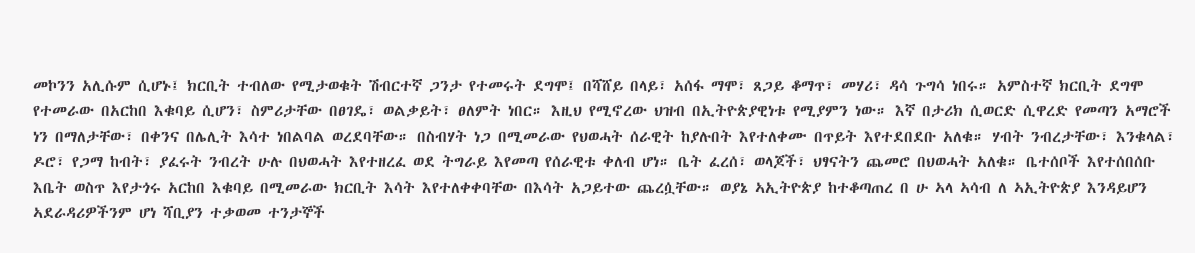መኮንን አሊሱም ሲሆኑ፤ ክርቢት ተብለው የሚታወቁት ሽብርተኛ ጋንታ የተመሩት ደግሞ፤ በሻሸይ በላይ፣ አሰፋ ማሞ፣ ጸጋይ ቆማጥ፣ መሃሪ፣ ዳሳ ጉግሳ ነበሩ። አምስተኛ ክርቢት ደግሞ የተመራው በአርከበ እቁባይ ሲሆን፣ ስምሪታቸው በፀገዴ፣ ወልቃይት፣ ፀለምት ነበር። እዚህ የሚኖረው ህዝብ በኢትዮጵያዊነቱ የሚያምን ነው። እኛ በታሪክ ሲወርድ ሲዋረድ የመጣን አማሮች ነን በማለታቸው፣ በቀንና በሌሊት እሳተ ነበልባል ወረደባቸው። በስብሃት ነጋ በሚመራው የህወሓት ሰራዊት ከያሉበት እየተለቀሙ በጥይት እየተደበደቡ አለቁ። ሃብት ንብረታቸው፣ እንቁላል፣ ዶሮ፣ የጋማ ከብት፣ ያፈሩት ንብረት ሁሉ በህወሓት እየተዘረፈ ወደ ትግራይ እየመጣ የሰራዊቱ ቀለብ ሆነ። ቤት ፈረሰ፣ ወላጆች፣ ህፃናትን ጨመሮ በህወሓት አለቁ። ቤተሰቦች እየተሰበሰቡ እቤት ወስጥ እየታጎሩ አርከበ እቁባይ በሚመራው ክርቢት እሳት እየተለቀቀባቸው በእሳት አጋይተው ጨረሷቸው። ወያኔ ኣኢትዮጵያ ከተቆጣጠረ በ ሁ ኣላ ኣሳብ ለ ኣኢትዮጵያ እንዳይሆን ኣደራዳሪዎችንም ሆነ ሻቢያን ተቃወመ ተንታኞች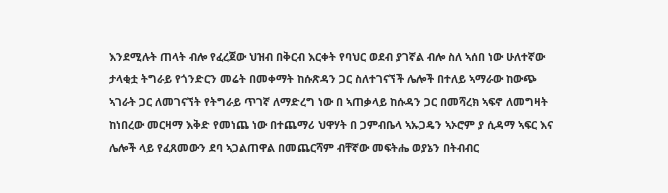እንደሚሉት ጠላት ብሎ የፈረጀው ህዝብ በቅርብ እርቀት የባህር ወደብ ያገኛል ብሎ ስለ ኣሰበ ነው ሁለተኛው ታላቂቷ ትግራይ የጎንድርን መሬት በመቀማት ከሱጽዳን ጋር ስለተገናኘች ሌሎች በተለይ ኣማራው ከውጭ ኣገራት ጋር ለመገናኘት የትግራይ ጥገኛ ለማድረግ ነው በ ኣጠቃላይ ከሱዳን ጋር በመሻረክ ኣፍኖ ለመግዛት ከነበረው መርዛማ እቅድ የመነጨ ነው በተጨማሪ ህዋሃት በ ጋምብቤላ ኣኡጋዴን ኣኦሮም ያ ሲዳማ ኣፍር እና ሌሎች ላይ የፈጸመውን ደባ ኣጋልጠዋል በመጨርሻም ብቸኛው መፍትሔ ወያኔን በትብብር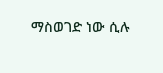ማስወገድ ነው ሲሉ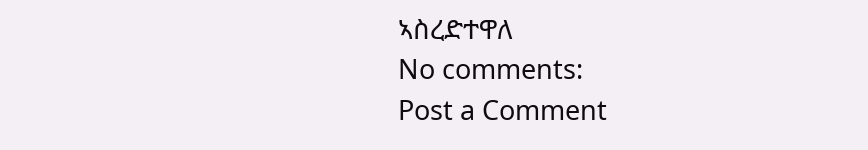ኣስረድተዋለ
No comments:
Post a Comment